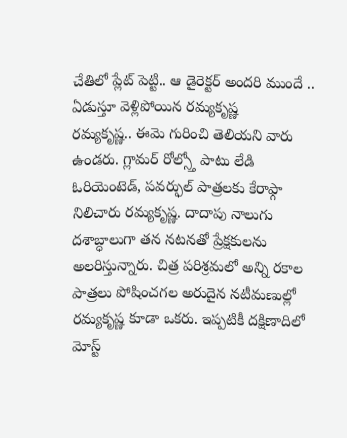చేతిలో ప్లేట్ పెట్టి.. ఆ డైరెక్టర్ అందరి ముందే .. ఏడుస్తూ వెళ్లిపోయిన రమ్యకృష్ణ
రమ్యకృష్ణ.. ఈమె గురించి తెలియని వారు ఉండరు. గ్లామర్ రోల్స్తో పాటు లేడి ఓరియెంటెడ్, పవర్ఫుల్ పాత్రలకు కేరాఫ్గా నిలిచారు రమ్యకృష్ణ. దాదాపు నాలుగు దశాబ్ధాలుగా తన నటనతో ప్రేక్షకులను అలరిస్తున్నారు. చిత్ర పరిశ్రమలో అన్ని రకాల పాత్రలు పోషించగల అరుదైన నటీమణుల్లో రమ్యకృష్ణ కూడా ఒకరు. ఇప్పటికీ దక్షిణాదిలో మోస్ట్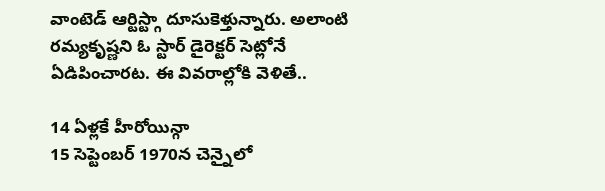వాంటెడ్ ఆర్టిస్ట్గా దూసుకెళ్తున్నారు. అలాంటి రమ్యకృష్ణని ఓ స్టార్ డైరెక్టర్ సెట్లోనే ఏడిపించారట. ఈ వివరాల్లోకి వెళితే..

14 ఏళ్లకే హీరోయిన్గా
15 సెప్టెంబర్ 1970న చెన్నైలో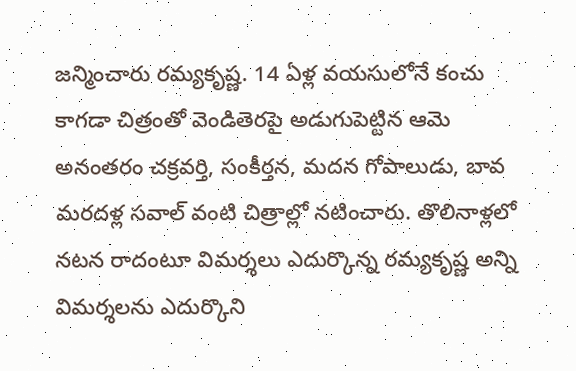జన్మించారు రమ్యకృష్ణ. 14 ఏళ్ల వయసులోనే కంచు కాగడా చిత్రంతో వెండితెరపై అడుగుపెట్టిన ఆమె అనంతరం చక్రవర్తి, సంకీర్తన, మదన గోపాలుడు, బావ మరదళ్ల సవాల్ వంటి చిత్రాల్లో నటించారు. తొలినాళ్లలో నటన రాదంటూ విమర్శలు ఎదుర్కొన్న రమ్యకృష్ణ అన్ని విమర్శలను ఎదుర్కొని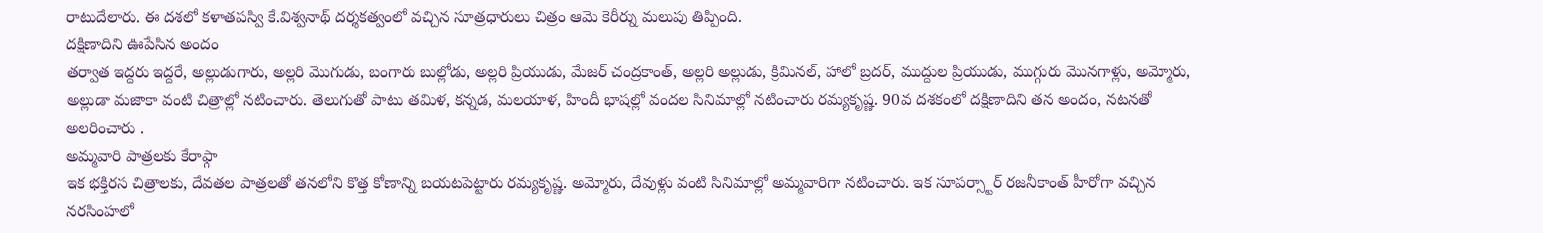రాటుదేలారు. ఈ దశలో కళాతపస్వి కే.విశ్వనాథ్ దర్శకత్వంలో వచ్చిన సూత్రధారులు చిత్రం ఆమె కెరీర్ను మలుపు తిప్పింది.
దక్షిణాదిని ఊపేసిన అందం
తర్వాత ఇద్దరు ఇద్దరే, అల్లుడుగారు, అల్లరి మొగుడు, బంగారు బుల్లోడు, అల్లరి ప్రియుడు, మేజర్ చంద్రకాంత్, అల్లరి అల్లుడు, క్రిమినల్, హాలో బ్రదర్, ముద్దుల ప్రియుడు, ముగ్గురు మొనగాళ్లు, అమ్మోరు, అల్లుడా మజాకా వంటి చిత్రాల్లో నటించారు. తెలుగుతో పాటు తమిళ, కన్నడ, మలయాళ, హిందీ భాషల్లో వందల సినిమాల్లో నటించారు రమ్యకృష్ణ. 90వ దశకంలో దక్షిణాదిని తన అందం, నటనతో అలరించారు .
అమ్మవారి పాత్రలకు కేరాఫ్గా
ఇక భక్తిరస చిత్రాలకు, దేవతల పాత్రలతో తనలోని కొత్త కోణాన్ని బయటపెట్టారు రమ్యకృష్ణ. అమ్మోరు, దేవుళ్లు వంటి సినిమాల్లో అమ్మవారిగా నటించారు. ఇక సూపర్స్టార్ రజనీకాంత్ హీరోగా వచ్చిన నరసింహలో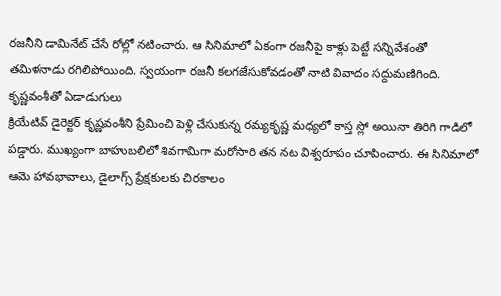రజనీని డామినేట్ చేసే రోల్లో నటించారు. ఆ సినిమాలో ఏకంగా రజనీపై కాళ్లు పెట్టే సన్నివేశంతో తమిళనాడు రగిలిపోయింది. స్వయంగా రజనీ కలగజేసుకోవడంతో నాటి వివాదం సద్దుమణిగింది.
కృష్ణవంశీతో ఏడాడుగులు
క్రియేటివ్ డైరెక్టర్ కృష్ణవంశీని ప్రేమించి పెళ్లి చేసుకున్న రమ్యకృష్ణ మధ్యలో కాస్త స్లో అయినా తిరిగి గాడిలో పడ్డారు. ముఖ్యంగా బాహుబలిలో శివగామిగా మరోసారి తన నట విశ్వరూపం చూపించారు. ఈ సినిమాలో ఆమె హావభావాలు, డైలాగ్స్ ప్రేక్షకులకు చిరకాలం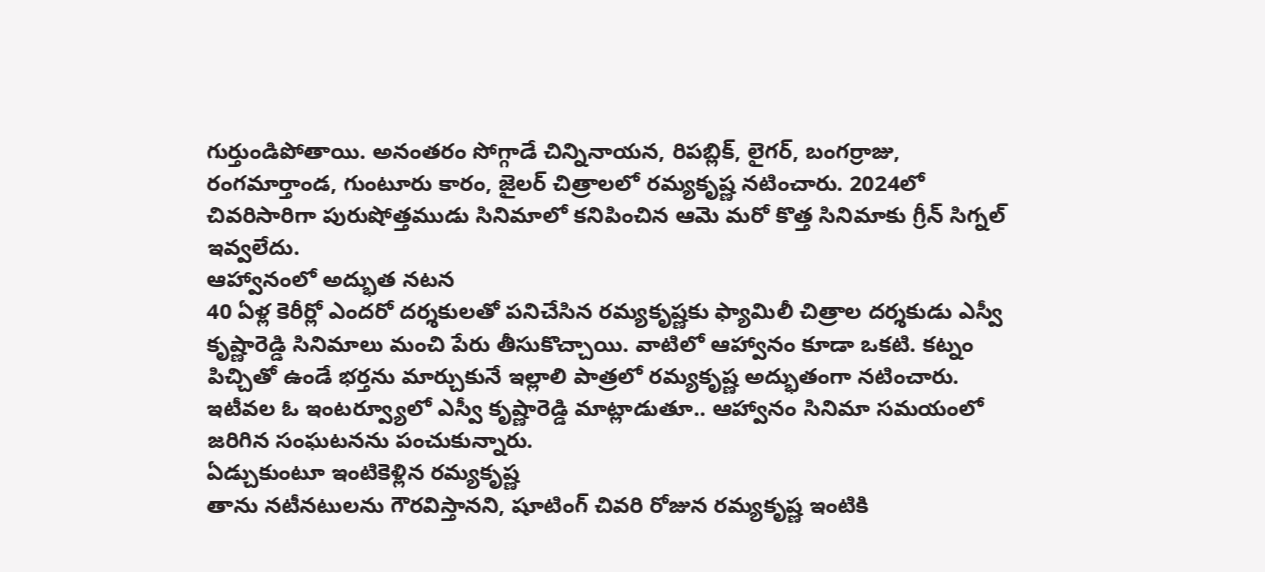గుర్తుండిపోతాయి. అనంతరం సోగ్గాడే చిన్నినాయన, రిపబ్లిక్, లైగర్, బంగర్రాజు, రంగమార్తాండ, గుంటూరు కారం, జైలర్ చిత్రాలలో రమ్యకృష్ణ నటించారు. 2024లో చివరిసారిగా పురుషోత్తముడు సినిమాలో కనిపించిన ఆమె మరో కొత్త సినిమాకు గ్రీన్ సిగ్నల్ ఇవ్వలేదు.
ఆహ్వానంలో అద్భుత నటన
40 ఏళ్ల కెరీర్లో ఎందరో దర్శకులతో పనిచేసిన రమ్యకృష్ణకు ఫ్యామిలీ చిత్రాల దర్శకుడు ఎస్వీ కృష్ణారెడ్డి సినిమాలు మంచి పేరు తీసుకొచ్చాయి. వాటిలో ఆహ్వానం కూడా ఒకటి. కట్నం పిచ్చితో ఉండే భర్తను మార్చుకునే ఇల్లాలి పాత్రలో రమ్యకృష్ణ అద్భుతంగా నటించారు. ఇటీవల ఓ ఇంటర్వ్యూలో ఎస్వీ కృష్ణారెడ్డి మాట్లాడుతూ.. ఆహ్వానం సినిమా సమయంలో జరిగిన సంఘటనను పంచుకున్నారు.
ఏడ్చుకుంటూ ఇంటికెళ్లిన రమ్యకృష్ణ
తాను నటీనటులను గౌరవిస్తానని, షూటింగ్ చివరి రోజున రమ్యకృష్ణ ఇంటికి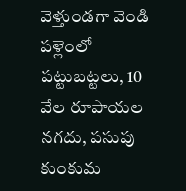వెళ్తుండగా వెండి పళ్లెంలో పట్టుబట్టలు, 10 వేల రూపాయల నగదు, పసుపు కుంకుమ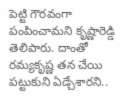పెట్టి గౌరవంగా పంపించామని కృష్ణారెడ్డి తెలిపారు. దాంతో రమ్యకృష్ణ తన చేయి పట్టుకుని ఏడ్చేశారని..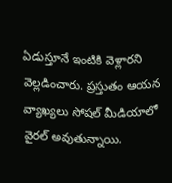ఏడుస్తూనే ఇంటికి వెళ్లారని వెల్లడించారు. ప్రస్తుతం ఆయన వ్యాఖ్యలు సోషల్ మీడియాలో వైరల్ అవుతున్నాయి.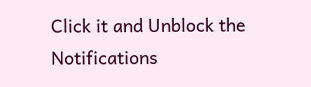Click it and Unblock the Notifications